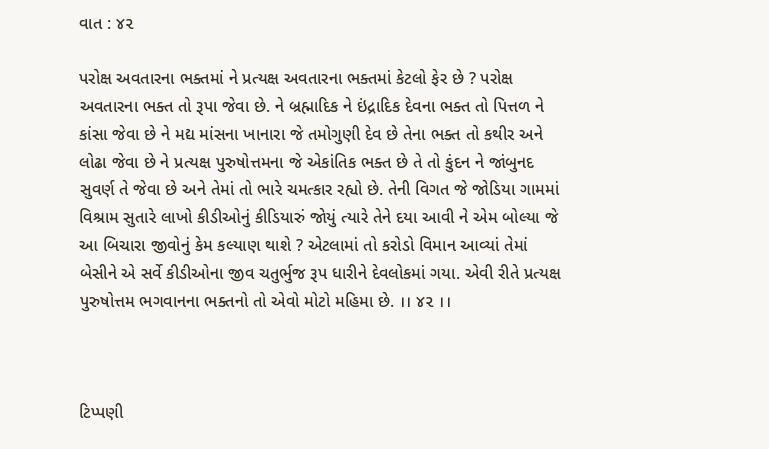વાત : ૪૨

પરોક્ષ અવતારના ભક્તમાં ને પ્રત્યક્ષ અવતારના ભક્તમાં કેટલો ફેર છે ? પરોક્ષ અવતારના ભક્ત તો રૂપા જેવા છે. ને બ્રહ્માદિક ને ઇંદ્રાદિક દેવના ભક્ત તો પિત્તળ ને કાંસા જેવા છે ને મદ્ય માંસના ખાનારા જે તમોગુણી દેવ છે તેના ભક્ત તો કથીર અને લોઢા જેવા છે ને પ્રત્યક્ષ પુરુષોત્તમના જે એકાંતિક ભક્ત છે તે તો કુંદન ને જાંબુનદ સુવર્ણ તે જેવા છે અને તેમાં તો ભારે ચમત્કાર રહ્યો છે. તેની વિગત જે જોડિયા ગામમાં વિશ્રામ સુતારે લાખો કીડીઓનું કીડિયારું જોયું ત્યારે તેને દયા આવી ને એમ બોલ્યા જે આ બિચારા જીવોનું કેમ કલ્યાણ થાશે ? એટલામાં તો કરોડો વિમાન આવ્યાં તેમાં બેસીને એ સર્વે કીડીઓના જીવ ચતુર્ભુજ રૂપ ધારીને દેવલોકમાં ગયા. એવી રીતે પ્રત્યક્ષ પુરુષોત્તમ ભગવાનના ભક્તનો તો એવો મોટો મહિમા છે. ।। ૪૨ ।।



ટિપ્પણી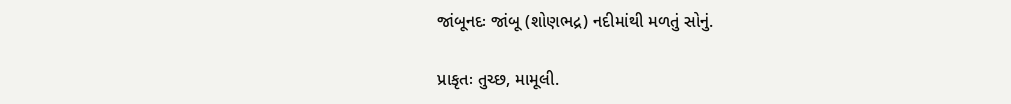જાંબૂનદઃ જાંબૂ (શોણભદ્ર) નદીમાંથી મળતું સોનું.

પ્રાકૃતઃ તુચ્છ, મામૂલી.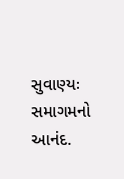સુવાણ્યઃ સમાગમનો આનંદ.